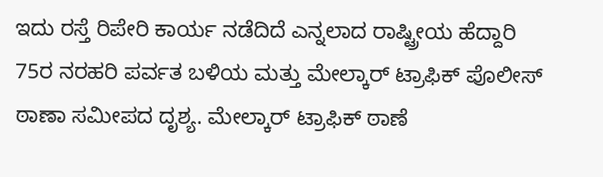ಇದು ರಸ್ತೆ ರಿಪೇರಿ ಕಾರ್ಯ ನಡೆದಿದೆ ಎನ್ನಲಾದ ರಾಷ್ಟ್ರೀಯ ಹೆದ್ದಾರಿ 75ರ ನರಹರಿ ಪರ್ವತ ಬಳಿಯ ಮತ್ತು ಮೇಲ್ಕಾರ್ ಟ್ರಾಫಿಕ್ ಪೊಲೀಸ್ ಠಾಣಾ ಸಮೀಪದ ದೃಶ್ಯ. ಮೇಲ್ಕಾರ್ ಟ್ರಾಫಿಕ್ ಠಾಣೆ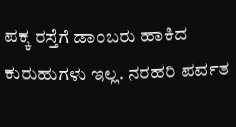ಪಕ್ಕ ರಸ್ತೆಗೆ ಡಾಂಬರು ಹಾಕಿದ ಕುರುಹುಗಳು ಇಲ್ಲ. ನರಹರಿ ಪರ್ವತ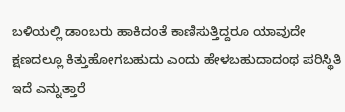ಬಳಿಯಲ್ಲಿ ಡಾಂಬರು ಹಾಕಿದಂತೆ ಕಾಣಿಸುತ್ತಿದ್ದರೂ ಯಾವುದೇ ಕ್ಷಣದಲ್ಲೂ ಕಿತ್ತುಹೋಗಬಹುದು ಎಂದು ಹೇಳಬಹುದಾದಂಥ ಪರಿಸ್ಥಿತಿ ಇದೆ ಎನ್ನುತ್ತಾರೆ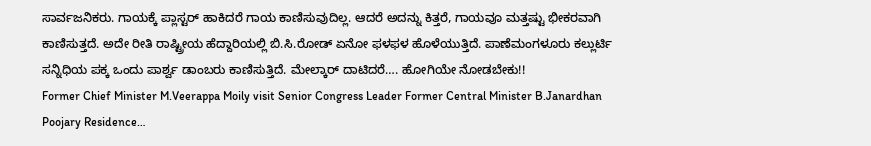ಸಾರ್ವಜನಿಕರು. ಗಾಯಕ್ಕೆ ಪ್ಲಾಸ್ಟರ್ ಹಾಕಿದರೆ ಗಾಯ ಕಾಣಿಸುವುದಿಲ್ಲ. ಆದರೆ ಅದನ್ನು ಕಿತ್ತರೆ, ಗಾಯವೂ ಮತ್ತಷ್ಟು ಭೀಕರವಾಗಿ ಕಾಣಿಸುತ್ತದೆ. ಅದೇ ರೀತಿ ರಾಷ್ಟ್ರೀಯ ಹೆದ್ದಾರಿಯಲ್ಲಿ ಬಿ.ಸಿ.ರೋಡ್ ಏನೋ ಫಳಫಳ ಹೊಳೆಯುತ್ತಿದೆ. ಪಾಣೆಮಂಗಳೂರು ಕಲ್ಲುರ್ಟಿ ಸನ್ನಿಧಿಯ ಪಕ್ಕ ಒಂದು ಪಾರ್ಶ್ವ ಡಾಂಬರು ಕಾಣಿಸುತ್ತಿದೆ. ಮೇಲ್ಕಾರ್ ದಾಟಿದರೆ…. ಹೋಗಿಯೇ ನೋಡಬೇಕು!!
Former Chief Minister M.Veerappa Moily visit Senior Congress Leader Former Central Minister B.Janardhan Poojary Residence…